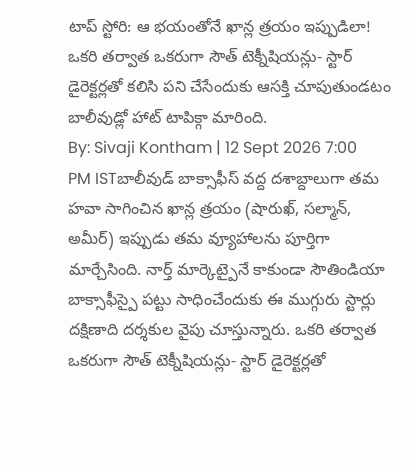టాప్ స్టోరి: ఆ భయంతోనే ఖాన్ల త్రయం ఇప్పుడిలా!
ఒకరి తర్వాత ఒకరుగా సౌత్ టెక్నీషియన్లు- స్టార్ డైరెక్టర్లతో కలిసి పని చేసేందుకు ఆసక్తి చూపుతుండటం బాలీవుడ్లో హాట్ టాపిక్గా మారింది.
By: Sivaji Kontham | 12 Sept 2026 7:00 PM ISTబాలీవుడ్ బాక్సాఫీస్ వద్ద దశాబ్దాలుగా తమ హవా సాగించిన ఖాన్ల త్రయం (షారుఖ్, సల్మాన్, అమీర్) ఇప్పుడు తమ వ్యూహాలను పూర్తిగా మార్చేసింది. నార్త్ మార్కెట్పైనే కాకుండా సౌతిండియా బాక్సాఫీస్పై పట్టు సాధించేందుకు ఈ ముగ్గురు స్టార్లు దక్షిణాది దర్శకుల వైపు చూస్తున్నారు. ఒకరి తర్వాత ఒకరుగా సౌత్ టెక్నీషియన్లు- స్టార్ డైరెక్టర్లతో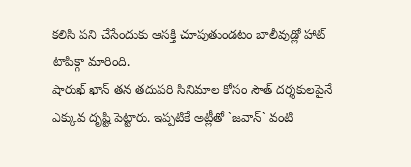కలిసి పని చేసేందుకు ఆసక్తి చూపుతుండటం బాలీవుడ్లో హాట్ టాపిక్గా మారింది.
షారుఖ్ ఖాన్ తన తదుపరి సినిమాల కోసం సౌత్ దర్శకులపైనే ఎక్కువ దృష్టి పెట్టారు. ఇప్పటికే అట్లీతో `జవాన్` వంటి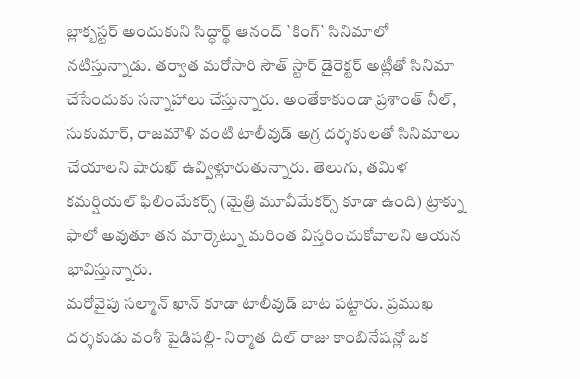బ్లాక్బస్టర్ అందుకుని సిద్ధార్థ్ ఆనంద్ `కింగ్` సినిమాలో నటిస్తున్నాడు. తర్వాత మరోసారి సౌత్ స్టార్ డైరెక్టర్ అట్లీతో సినిమా చేసేందుకు సన్నాహాలు చేస్తున్నారు. అంతేకాకుండా ప్రశాంత్ నీల్, సుకుమార్, రాజమౌళి వంటి టాలీవుడ్ అగ్ర దర్శకులతో సినిమాలు చేయాలని షారుఖ్ ఉవ్విళ్లూరుతున్నారు. తెలుగు, తమిళ కమర్షియల్ ఫిలింమేకర్స్ (మైత్రి మూవీమేకర్స్ కూడా ఉంది) ట్రాక్ను ఫాలో అవుతూ తన మార్కెట్ను మరింత విస్తరించుకోవాలని ఆయన భావిస్తున్నారు.
మరోవైపు సల్మాన్ ఖాన్ కూడా టాలీవుడ్ బాట పట్టారు. ప్రముఖ దర్శకుడు వంశీ పైడిపల్లి- నిర్మాత దిల్ రాజు కాంబినేషన్లో ఒక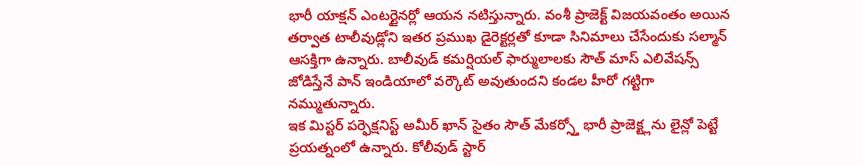భారీ యాక్షన్ ఎంటర్టైనర్లో ఆయన నటిస్తున్నారు. వంశీ ప్రాజెక్ట్ విజయవంతం అయిన తర్వాత టాలీవుడ్లోని ఇతర ప్రముఖ డైరెక్టర్లతో కూడా సినిమాలు చేసేందుకు సల్మాన్ ఆసక్తిగా ఉన్నారు. బాలీవుడ్ కమర్షియల్ ఫార్ములాలకు సౌత్ మాస్ ఎలివేషన్స్ జోడిస్తేనే పాన్ ఇండియాలో వర్కౌట్ అవుతుందని కండల హీరో గట్టిగా నమ్ముతున్నారు.
ఇక మిస్టర్ పర్ఫెక్షనిస్ట్ అమీర్ ఖాన్ సైతం సౌత్ మేకర్స్తో భారీ ప్రాజెక్ట్లను లైన్లో పెట్టే ప్రయత్నంలో ఉన్నారు. కోలీవుడ్ స్టార్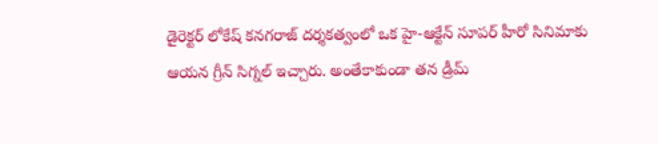డైరెక్టర్ లోకేష్ కనగరాజ్ దర్శకత్వంలో ఒక హై-ఆక్టేన్ సూపర్ హీరో సినిమాకు ఆయన గ్రీన్ సిగ్నల్ ఇచ్చారు. అంతేకాకుండా తన డ్రీమ్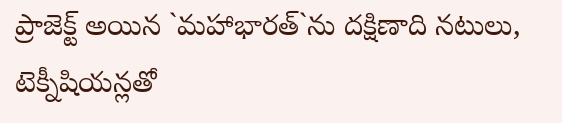ప్రాజెక్ట్ అయిన `మహాభారత్`ను దక్షిణాది నటులు, టెక్నీషియన్లతో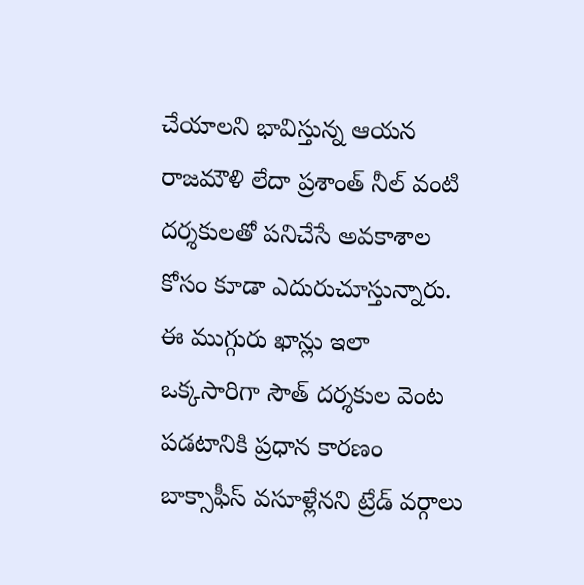చేయాలని భావిస్తున్న ఆయన రాజమౌళి లేదా ప్రశాంత్ నీల్ వంటి దర్శకులతో పనిచేసే అవకాశాల కోసం కూడా ఎదురుచూస్తున్నారు.
ఈ ముగ్గురు ఖాన్లు ఇలా ఒక్కసారిగా సౌత్ దర్శకుల వెంట పడటానికి ప్రధాన కారణం బాక్సాఫీస్ వసూళ్లేనని ట్రేడ్ వర్గాలు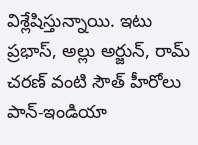విశ్లేషిస్తున్నాయి. ఇటు ప్రభాస్, అల్లు అర్జున్, రామ్ చరణ్ వంటి సౌత్ హీరోలు పాన్-ఇండియా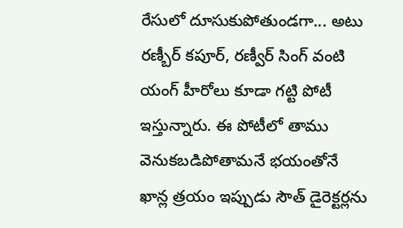రేసులో దూసుకుపోతుండగా... అటు రణ్బీర్ కపూర్, రణ్వీర్ సింగ్ వంటి యంగ్ హీరోలు కూడా గట్టి పోటీ ఇస్తున్నారు. ఈ పోటీలో తాము వెనుకబడిపోతామనే భయంతోనే ఖాన్ల త్రయం ఇప్పుడు సౌత్ డైరెక్టర్లను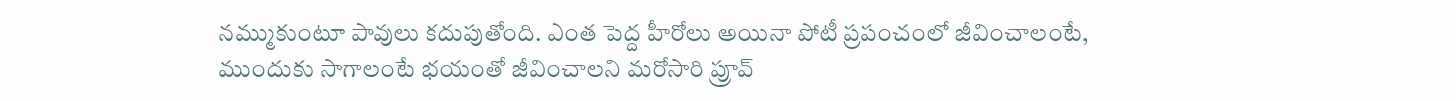నమ్ముకుంటూ పావులు కదుపుతోంది. ఎంత పెద్ద హీరోలు అయినా పోటీ ప్రపంచంలో జీవించాలంటే, ముందుకు సాగాలంటే భయంతో జీవించాలని మరోసారి ప్రూవ్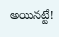అయినట్టే!